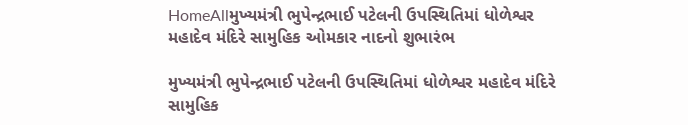HomeAllમુખ્યમંત્રી ભુપેન્દ્રભાઈ પટેલની ઉપસ્થિતિમાં ધોળેશ્વર મહાદેવ મંદિરે સામુહિક ઓમકાર નાદનો શુભારંભ

મુખ્યમંત્રી ભુપેન્દ્રભાઈ પટેલની ઉપસ્થિતિમાં ધોળેશ્વર મહાદેવ મંદિરે સામુહિક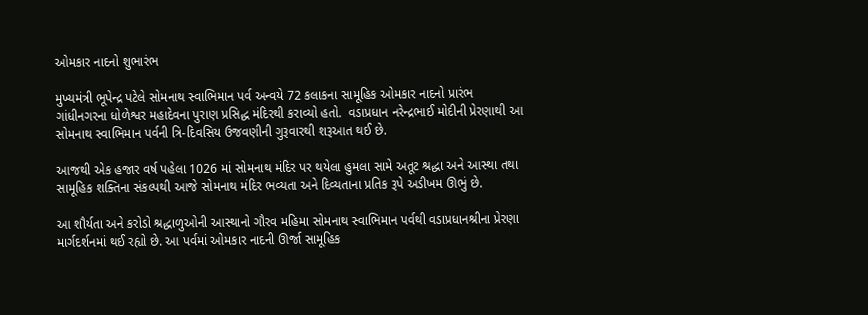ઓમકાર નાદનો શુભારંભ

મુખ્યમંત્રી ભૂપેન્દ્ર પટેલે સોમનાથ સ્વાભિમાન પર્વ અન્વયે 72 કલાકના સામૂહિક ઓમકાર નાદનો પ્રારંભ ગાંધીનગરના ધોળેશ્વર મહાદેવના પુરાણ પ્રસિદ્ધ મંદિરથી કરાવ્યો હતો.  વડાપ્રધાન નરેન્દ્રભાઈ મોદીની પ્રેરણાથી આ સોમનાથ સ્વાભિમાન પર્વની ત્રિ-દિવસિય ઉજવણીની ગુરૂવારથી શરૂઆત થઈ છે.

આજથી એક હજાર વર્ષ પહેલા 1026 માં સોમનાથ મંદિર પર થયેલા હુમલા સામે અતૂટ શ્રદ્ધા અને આસ્થા તથા સામૂહિક શક્તિના સંકલ્પથી આજે સોમનાથ મંદિર ભવ્યતા અને દિવ્યતાના પ્રતિક રૂપે અડીખમ ઊભું છે.

આ શૌર્યતા અને કરોડો શ્રદ્ધાળુઓની આસ્થાનો ગૌરવ મહિમા સોમનાથ સ્વાભિમાન પર્વથી વડાપ્રધાનશ્રીના પ્રેરણા માર્ગદર્શનમાં થઈ રહ્યો છે. આ પર્વમાં ઓમકાર નાદની ઊર્જા સામૂહિક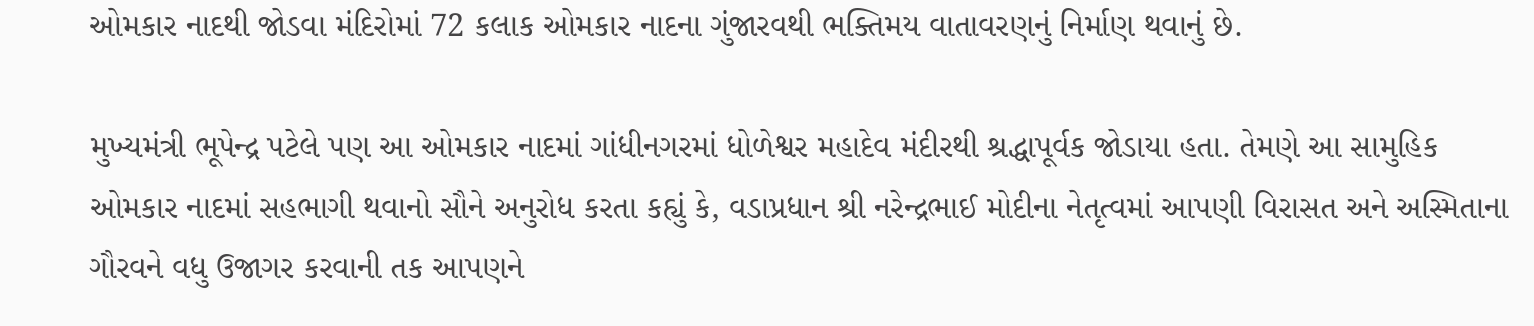ઓમકાર નાદથી જોડવા મંદિરોમાં 72 કલાક ઓમકાર નાદના ગુંજારવથી ભક્તિમય વાતાવરણનું નિર્માણ થવાનું છે.

મુખ્યમંત્રી ભૂપેન્દ્ર પટેલે પણ આ ઓમકાર નાદમાં ગાંધીનગરમાં ધોળેશ્વર મહાદેવ મંદીરથી શ્રદ્ધાપૂર્વક જોડાયા હતા. તેમણે આ સામુહિક ઓમકાર નાદમાં સહભાગી થવાનો સૌને અનુરોધ કરતા કહ્યું કે, વડાપ્રધાન શ્રી નરેન્દ્રભાઈ મોદીના નેતૃત્વમાં આપણી વિરાસત અને અસ્મિતાના ગૌરવને વધુ ઉજાગર કરવાની તક આપણને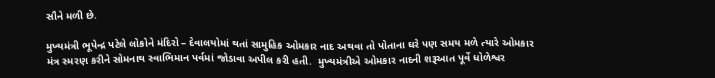સૌને મળી છે.

મુખ્યમંત્રી ભૂપેન્દ્ર પટેલે લોકોને મંદિરો – દેવાલયોમાં થતાં સામુહિક ઓમકાર નાદ અથવા તો પોતાના ઘરે પણ સમય મળે ત્યારે ઓમકાર મંત્ર સ્મરણ કરીને સોમનાથ સ્વાભિમાન પર્વમાં જોડાવા અપીલ કરી હતી.  મુખ્યમંત્રીએ ઓમકાર નાદની શરૂઆત પૂર્વે ધોળેશ્વર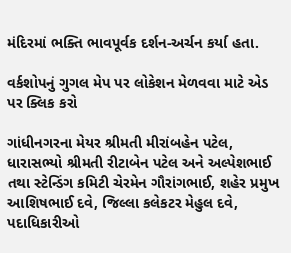મંદિરમાં ભક્તિ ભાવપૂર્વક દર્શન-અર્ચન કર્યા હતા.

વર્કશોપનું ગુગલ મેપ પર લોકેશન મેળવવા માટે એડ પર ક્લિક કરો

ગાંધીનગરના મેયર શ્રીમતી મીરાંબહેન પટેલ, ધારાસભ્યો શ્રીમતી રીટાબેન પટેલ અને અલ્પેશભાઈ તથા સ્ટેન્ડિંગ કમિટી ચેરમેન ગૌરાંગભાઈ, શહેર પ્રમુખ આશિષભાઈ દવે, જિલ્લા કલેકટર મેહુલ દવે, પદાધિકારીઓ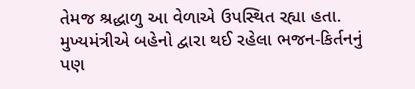તેમજ શ્રદ્ધાળુ આ વેળાએ ઉપસ્થિત રહ્યા હતા. મુખ્યમંત્રીએ બહેનો દ્વારા થઈ રહેલા ભજન-કિર્તનનું પણ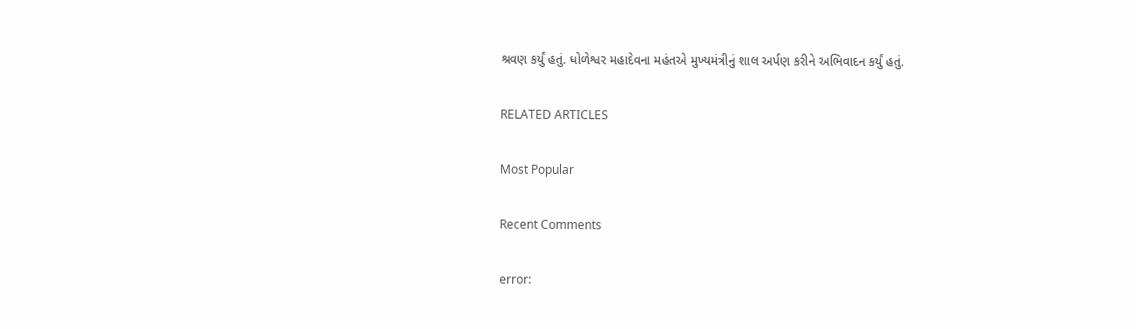શ્રવણ કર્યું હતું. ધોળેશ્વર મહાદેવના મહંતએ મુખ્યમંત્રીનું શાલ અર્પણ કરીને અભિવાદન કર્યું હતું.

RELATED ARTICLES

Most Popular

Recent Comments

error: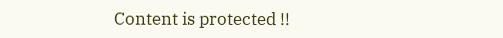Content is protected !!